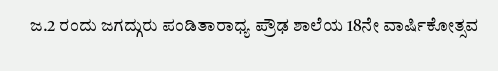ಜ.2 ರಂದು ಜಗದ್ಗುರು ಪಂಡಿತಾರಾಧ್ಯ ಪ್ರೌಢ ಶಾಲೆಯ 18ನೇ ವಾರ್ಷಿಕೋತ್ಸವ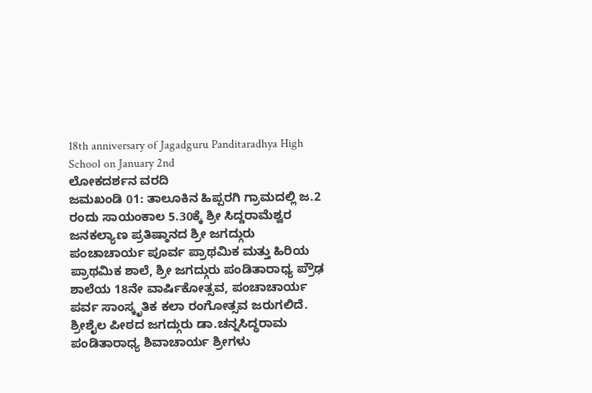18th anniversary of Jagadguru Panditaradhya High School on January 2nd
ಲೋಕದರ್ಶನ ವರದಿ
ಜಮಖಂಡಿ 01: ತಾಲೂಕಿನ ಹಿಪ್ಪರಗಿ ಗ್ರಾಮದಲ್ಲಿ ಜ.2 ರಂದು ಸಾಯಂಕಾಲ 5.30ಕ್ಕೆ ಶ್ರೀ ಸಿದ್ದರಾಮೆಶ್ವರ ಜನಕಲ್ಯಾಣ ಪ್ರತಿಷ್ಠಾನದ ಶ್ರೀ ಜಗದ್ಗುರು ಪಂಚಾಚಾರ್ಯ ಪೂರ್ವ ಪ್ರಾಥಮಿಕ ಮತ್ತು ಹಿರಿಯ ಪ್ರಾಥಮಿಕ ಶಾಲೆ, ಶ್ರೀ ಜಗದ್ಗುರು ಪಂಡಿತಾರಾಧ್ಯ ಪ್ರೌಢ ಶಾಲೆಯ 18ನೇ ವಾರ್ಷಿಕೋತ್ಸವ, ಪಂಚಾಚಾರ್ಯ ಪರ್ವ ಸಾಂಸ್ಕೃತಿಕ ಕಲಾ ರಂಗೋತ್ಸವ ಜರುಗಲಿದೆ.
ಶ್ರೀಶೈಲ ಪೀಠದ ಜಗದ್ಗುರು ಡಾ.ಚನ್ನಸಿದ್ಧರಾಮ ಪಂಡಿತಾರಾಧ್ಯ ಶಿವಾಚಾರ್ಯ ಶ್ರೀಗಳು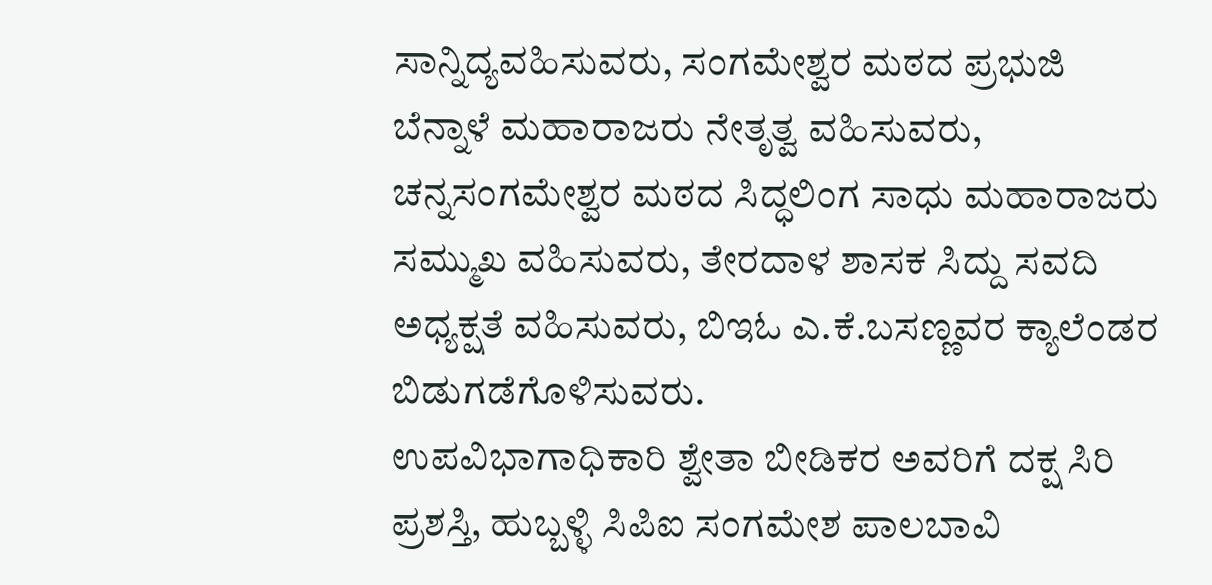ಸಾನ್ನಿದ್ಯವಹಿಸುವರು, ಸಂಗಮೇಶ್ವರ ಮಠದ ಪ್ರಭುಜಿ ಬೆನ್ನಾಳೆ ಮಹಾರಾಜರು ನೇತೃತ್ವ ವಹಿಸುವರು, ಚನ್ನಸಂಗಮೇಶ್ವರ ಮಠದ ಸಿದ್ಧಲಿಂಗ ಸಾಧು ಮಹಾರಾಜರು ಸಮ್ಮುಖ ವಹಿಸುವರು, ತೇರದಾಳ ಶಾಸಕ ಸಿದ್ದು ಸವದಿ ಅಧ್ಯಕ್ಷತೆ ವಹಿಸುವರು, ಬಿಇಓ ಎ.ಕೆ.ಬಸಣ್ಣವರ ಕ್ಯಾಲೆಂಡರ ಬಿಡುಗಡೆಗೊಳಿಸುವರು.
ಉಪವಿಭಾಗಾಧಿಕಾರಿ ಶ್ವೇತಾ ಬೀಡಿಕರ ಅವರಿಗೆ ದಕ್ಷ ಸಿರಿ ಪ್ರಶಸ್ತಿ, ಹುಬ್ಬಳ್ಳಿ ಸಿಪಿಐ ಸಂಗಮೇಶ ಪಾಲಬಾವಿ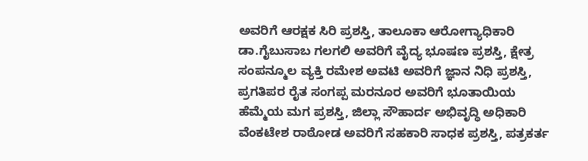ಅವರಿಗೆ ಆರಕ್ಷಕ ಸಿರಿ ಪ್ರಶಸ್ತಿ, ತಾಲೂಕಾ ಆರೋಗ್ಯಾಧಿಕಾರಿ ಡಾ.ಗೈಬುಸಾಬ ಗಲಗಲಿ ಅವರಿಗೆ ವೈದ್ಯ ಭೂಷಣ ಪ್ರಶಸ್ತಿ, ಕ್ಷೇತ್ರ ಸಂಪನ್ಮೂಲ ವ್ಯಕ್ತಿ ರಮೇಶ ಅವಟಿ ಅವರಿಗೆ ಜ್ಞಾನ ನಿಧಿ ಪ್ರಶಸ್ತಿ, ಪ್ರಗತಿಪರ ರೈತ ಸಂಗಪ್ಪ ಮರನೂರ ಅವರಿಗೆ ಭೂತಾಯಿಯ ಹೆಮ್ಮೆಯ ಮಗ ಪ್ರಶಸ್ತಿ, ಜಿಲ್ಲಾ ಸೌಹಾರ್ದ ಅಭಿವೃದ್ಧಿ ಅಧಿಕಾರಿ ವೆಂಕಟೇಶ ರಾಠೋಡ ಅವರಿಗೆ ಸಹಕಾರಿ ಸಾಧಕ ಪ್ರಶಸ್ತಿ, ಪತ್ರಕರ್ತ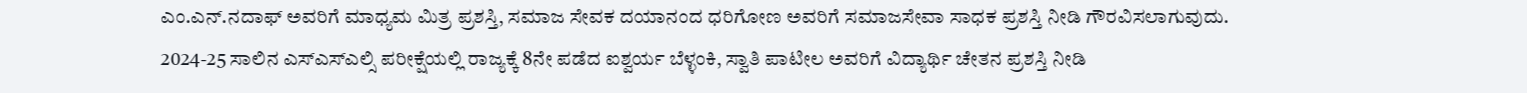ಎಂ.ಎನ್.ನದಾಫ್ ಅವರಿಗೆ ಮಾಧ್ಯಮ ಮಿತ್ರ ಪ್ರಶಸ್ತಿ, ಸಮಾಜ ಸೇವಕ ದಯಾನಂದ ಧರಿಗೋಣ ಅವರಿಗೆ ಸಮಾಜಸೇವಾ ಸಾಧಕ ಪ್ರಶಸ್ತಿ ನೀಡಿ ಗೌರವಿಸಲಾಗುವುದು.
2024-25 ಸಾಲಿನ ಎಸ್ಎಸ್ಎಲ್ಸಿ ಪರೀಕ್ಷೆಯಲ್ಲಿ ರಾಜ್ಯಕ್ಕೆ 8ನೇ ಪಡೆದ ಐಶ್ವರ್ಯ ಬೆಳ್ಳಂಕಿ, ಸ್ವಾತಿ ಪಾಟೀಲ ಅವರಿಗೆ ವಿದ್ಯಾರ್ಥಿ ಚೇತನ ಪ್ರಶಸ್ತಿ ನೀಡಿ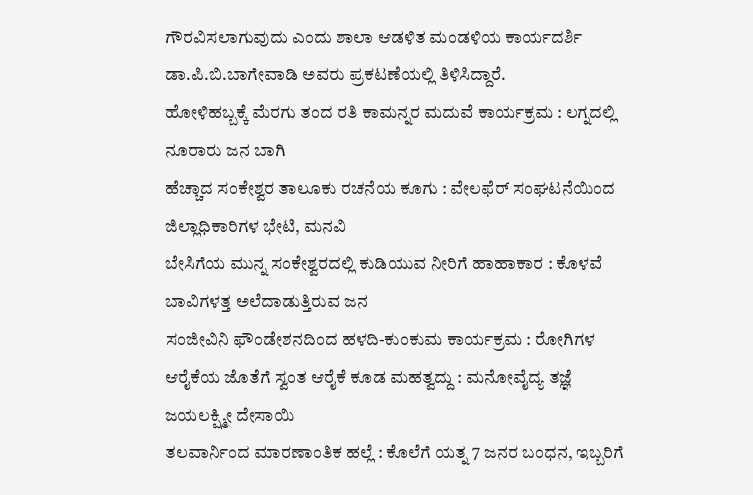ಗೌರವಿಸಲಾಗುವುದು ಎಂದು ಶಾಲಾ ಆಡಳಿತ ಮಂಡಳಿಯ ಕಾರ್ಯದರ್ಶಿ ಡಾ.ಪಿ.ಬಿ.ಬಾಗೇವಾಡಿ ಅವರು ಪ್ರಕಟಣೆಯಲ್ಲಿ ತಿಳಿಸಿದ್ದಾರೆ.
ಹೋಳಿಹಬ್ಬಕ್ಕೆ ಮೆರಗು ತಂದ ರತಿ ಕಾಮನ್ನರ ಮದುವೆ ಕಾರ್ಯಕ್ರಮ : ಲಗ್ನದಲ್ಲಿ ನೂರಾರು ಜನ ಬಾಗಿ
ಹೆಚ್ಚಾದ ಸಂಕೇಶ್ವರ ತಾಲೂಕು ರಚನೆಯ ಕೂಗು : ವೇಲಫೆರ್ ಸಂಘಟನೆಯಿಂದ ಜಿಲ್ಲಾಧಿಕಾರಿಗಳ ಭೇಟಿ, ಮನವಿ
ಬೇಸಿಗೆಯ ಮುನ್ನ ಸಂಕೇಶ್ವರದಲ್ಲಿ ಕುಡಿಯುವ ನೀರಿಗೆ ಹಾಹಾಕಾರ : ಕೊಳವೆ ಬಾವಿಗಳತ್ತ ಅಲೆದಾಡುತ್ತಿರುವ ಜನ
ಸಂಜೀವಿನಿ ಫೌಂಡೇಶನದಿಂದ ಹಳದಿ-ಕುಂಕುಮ ಕಾರ್ಯಕ್ರಮ : ರೋಗಿಗಳ ಆರೈಕೆಯ ಜೊತೆಗೆ ಸ್ವಂತ ಆರೈಕೆ ಕೂಡ ಮಹತ್ವದ್ದು : ಮನೋವೈದ್ಯ ತಜ್ಞೆ ಜಯಲಕ್ಷ್ಮೀ ದೇಸಾಯಿ
ತಲವಾರ್ನಿಂದ ಮಾರಣಾಂತಿಕ ಹಲ್ಲೆ : ಕೊಲೆಗೆ ಯತ್ನ 7 ಜನರ ಬಂಧನ, ಇಬ್ಬರಿಗೆ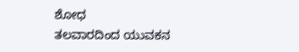ಶೋಧ
ತಲವಾರದಿಂದ ಯುವಕನ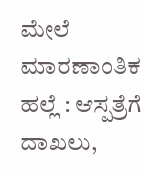ಮೇಲೆ ಮಾರಣಾಂತಿಕ ಹಲ್ಲೆ : ಆಸ್ಪತ್ರೆಗೆ ದಾಖಲು,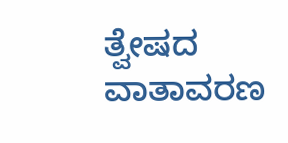ತ್ವೇಷದ ವಾತಾವರಣ